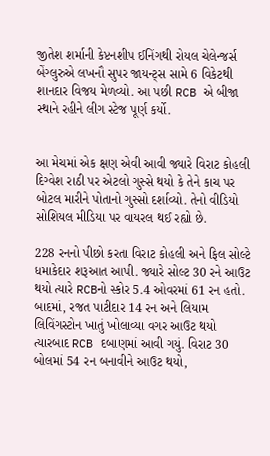જીતેશ શર્માની કેપ્ટનશીપ ઈનિંગથી રોયલ ચેલેન્જર્સ બેંગ્લુરુએ લખનૌ સુપર જાયન્ટ્સ સામે 6 વિકેટથી શાનદાર વિજય મેળવ્યો. આ પછી RCB એ બીજા સ્થાને રહીને લીગ સ્ટેજ પૂર્ણ કર્યો.


આ મેચમાં એક ક્ષણ એવી આવી જ્યારે વિરાટ કોહલી દિગ્વેશ રાઠી પર એટલો ગુસ્સે થયો કે તેને કાચ પર બોટલ મારીને પોતાનો ગુસ્સો દર્શાવ્યો. તેનો વીડિયો સોશિયલ મીડિયા પર વાયરલ થઈ રહ્યો છે.

228 રનનો પીછો કરતા વિરાટ કોહલી અને ફિલ સોલ્ટે ધમાકેદાર શરૂઆત આપી. જ્યારે સોલ્ટ 30 રને આઉટ થયો ત્યારે RCBનો સ્કોર 5.4 ઓવરમાં 61 રન હતો. બાદમાં, રજત પાટીદાર 14 રન અને લિયામ લિવિંગસ્ટોન ખાતું ખોલાવ્યા વગર આઉટ થયો ત્યારબાદ RCB દબાણમાં આવી ગયું. વિરાટ 30 બોલમાં 54 રન બનાવીને આઉટ થયો,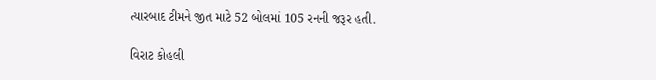ત્યારબાદ ટીમને જીત માટે 52 બોલમાં 105 રનની જરૂર હતી.

વિરાટ કોહલી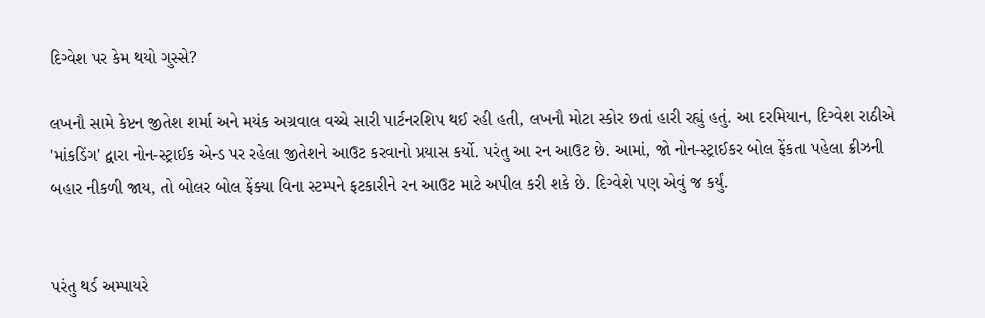દિગ્વેશ પર કેમ થયો ગુસ્સે?

લખનૌ સામે કેપ્ટન જીતેશ શર્મા અને મયંક અગ્રવાલ વચ્ચે સારી પાર્ટનરશિપ થઈ રહી હતી, લખનૌ મોટા સ્કોર છતાં હારી રહ્યું હતું. આ દરમિયાન, દિગ્વેશ રાઠીએ 'માંકડિંગ' દ્વારા નોન-સ્ટ્રાઈક એન્ડ પર રહેલા જીતેશને આઉટ કરવાનો પ્રયાસ કર્યો. પરંતુ આ રન આઉટ છે. આમાં, જો નોન-સ્ટ્રાઈકર બોલ ફેંકતા પહેલા ક્રીઝની બહાર નીકળી જાય, તો બોલર બોલ ફેંક્યા વિના સ્ટમ્પને ફટકારીને રન આઉટ માટે અપીલ કરી શકે છે. દિગ્વેશે પણ એવું જ કર્યું.


પરંતુ થર્ડ અમ્પાયરે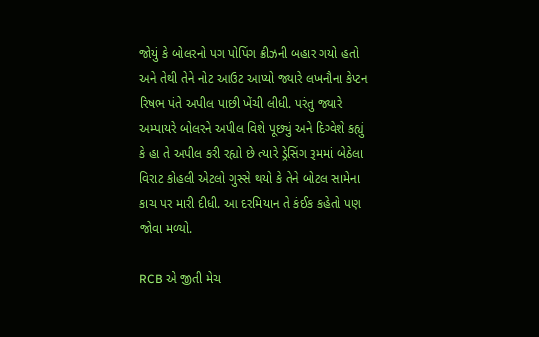જોયું કે બોલરનો પગ પોપિંગ ક્રીઝની બહાર ગયો હતો અને તેથી તેને નોટ આઉટ આપ્યો જ્યારે લખનૌના કેપ્ટન રિષભ પંતે અપીલ પાછી ખેંચી લીધી. પરંતુ જ્યારે અમ્પાયરે બોલરને અપીલ વિશે પૂછ્યું અને દિગ્વેશે કહ્યું કે હા તે અપીલ કરી રહ્યો છે ત્યારે ડ્રેસિંગ રૂમમાં બેઠેલા વિરાટ કોહલી એટલો ગુસ્સે થયો કે તેને બોટલ સામેના કાચ પર મારી દીધી. આ દરમિયાન તે કંઈક કહેતો પણ જોવા મળ્યો.

RCB એ જીતી મેચ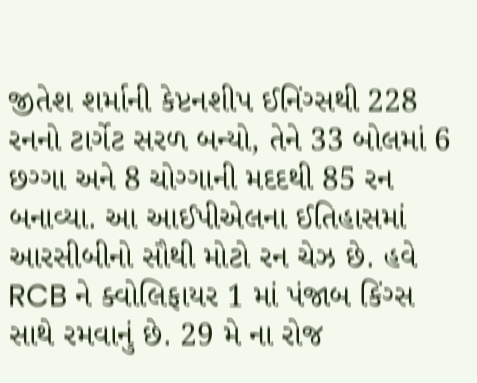જીતેશ શર્માની કેપ્ટનશીપ ઈનિંગ્સથી 228 રનનો ટાર્ગેટ સરળ બન્યો, તેને 33 બોલમાં 6 છગ્ગા અને 8 ચોગ્ગાની મદદથી 85 રન બનાવ્યા. આ આઈપીએલના ઈતિહાસમાં આરસીબીનો સૌથી મોટો રન ચેઝ છે. હવે RCB ને ક્વોલિફાયર 1 માં પંજાબ કિંગ્સ સાથે રમવાનું છે. 29 મે ના રોજ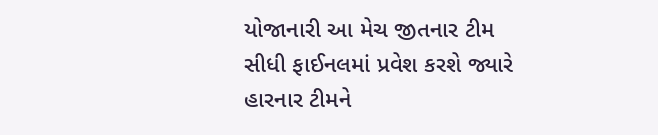યોજાનારી આ મેચ જીતનાર ટીમ સીધી ફાઈનલમાં પ્રવેશ કરશે જ્યારે હારનાર ટીમને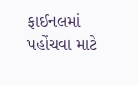ફાઈનલમાં પહોંચવા માટે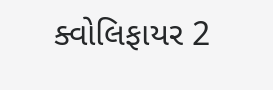ક્વોલિફાયર 2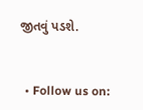જીતવું પડશે.


  • Follow us on: